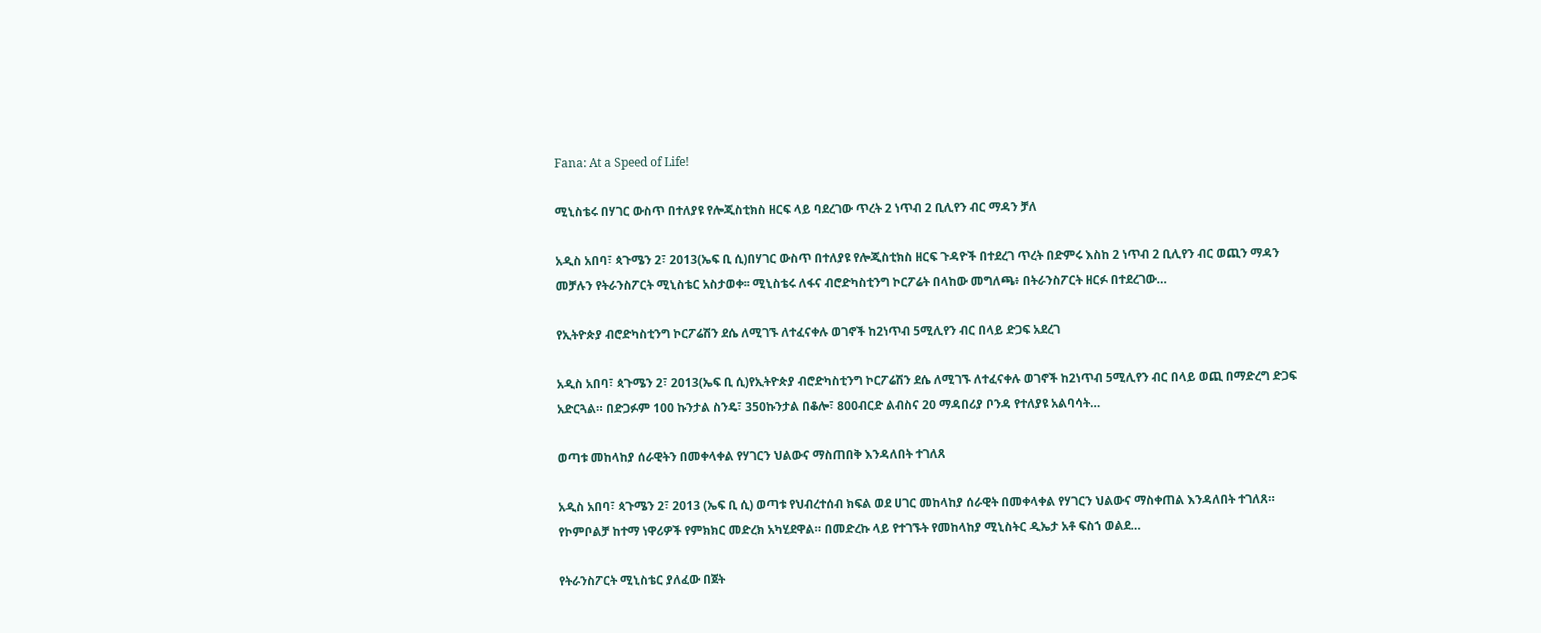Fana: At a Speed of Life!

ሚኒስቴሩ በሃገር ውስጥ በተለያዩ የሎጂስቲክስ ዘርፍ ላይ ባደረገው ጥረት 2 ነጥብ 2 ቢሊየን ብር ማዳን ቻለ

አዲስ አበባ፣ ጳጉሜን 2፣ 2013(ኤፍ ቢ ሲ)በሃገር ውስጥ በተለያዩ የሎጂስቲክስ ዘርፍ ጉዳዮች በተደረገ ጥረት በድምሩ እስከ 2 ነጥብ 2 ቢሊየን ብር ወጪን ማዳን መቻሉን የትራንስፖርት ሚኒስቴር አስታወቀ፡፡ ሚኒስቴሩ ለፋና ብሮድካስቲንግ ኮርፖሬት በላከው መግለጫ፥ በትራንስፖርት ዘርፉ በተደረገው…

የኢትዮጵያ ብሮድካስቲንግ ኮርፖሬሽን ደሴ ለሚገኙ ለተፈናቀሉ ወገኖች ከ2ነጥብ 5ሚሊየን ብር በላይ ድጋፍ አደረገ

አዲስ አበባ፣ ጳጉሜን 2፣ 2013(ኤፍ ቢ ሲ)የኢትዮጵያ ብሮድካስቲንግ ኮርፖሬሽን ደሴ ለሚገኙ ለተፈናቀሉ ወገኖች ከ2ነጥብ 5ሚሊየን ብር በላይ ወጪ በማድረግ ድጋፍ አድርጓል። በድጋፉም 100 ኩንታል ስንዴ፣ 350ኩንታል በቆሎ፣ 800ብርድ ልብስና 20 ማዳበሪያ ቦንዳ የተለያዩ አልባሳት…

ወጣቱ መከላከያ ሰራዊትን በመቀላቀል የሃገርን ህልውና ማስጠበቅ እንዳለበት ተገለጸ

አዲስ አበባ፣ ጳጉሜን 2፣ 2013 (ኤፍ ቢ ሲ) ወጣቱ የህብረተሰብ ክፍል ወደ ሀገር መከላከያ ሰራዊት በመቀላቀል የሃገርን ህልውና ማስቀጠል እንዳለበት ተገለጸ። የኮምቦልቻ ከተማ ነዋሪዎች የምክክር መድረክ አካሂደዋል። በመድረኩ ላይ የተገኙት የመከላከያ ሚኒስትር ዲኤታ አቶ ፍስኀ ወልደ…

የትራንስፖርት ሚኒስቴር ያለፈው በጀት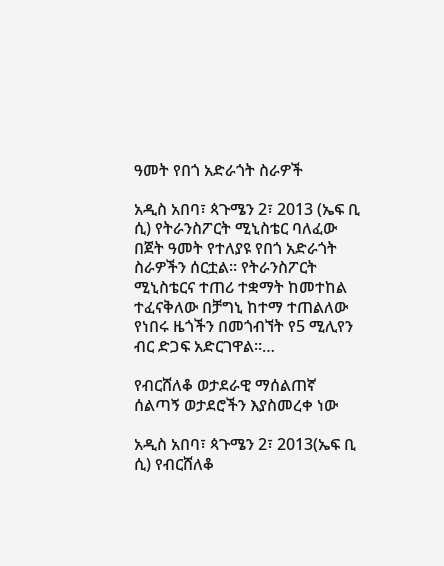ዓመት የበጎ አድራጎት ስራዎች

አዲስ አበባ፣ ጳጉሜን 2፣ 2013 (ኤፍ ቢ ሲ) የትራንስፖርት ሚኒስቴር ባለፈው በጀት ዓመት የተለያዩ የበጎ አድራጎት ስራዎችን ሰርቷል፡፡ የትራንስፖርት ሚኒስቴርና ተጠሪ ተቋማት ከመተከል ተፈናቅለው በቻግኒ ከተማ ተጠልለው የነበሩ ዜጎችን በመጎብኘት የ5 ሚሊየን ብር ድጋፍ አድርገዋል፡፡…

የብርሸለቆ ወታደራዊ ማሰልጠኛ ሰልጣኝ ወታደሮችን እያስመረቀ ነው

አዲስ አበባ፣ ጳጉሜን 2፣ 2013(ኤፍ ቢ ሲ) የብርሸለቆ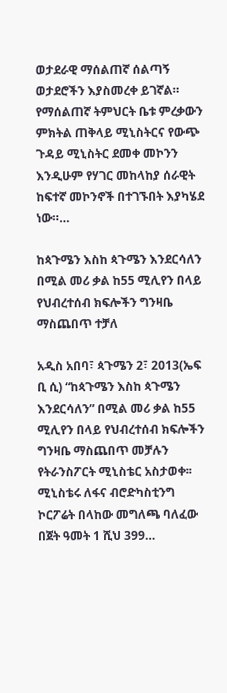ወታደራዊ ማሰልጠኛ ሰልጣኝ ወታደሮችን እያስመረቀ ይገኛል። የማሰልጠኛ ትምህርት ቤቱ ምረቃውን ምክትል ጠቅላይ ሚኒስትርና የውጭ ጉዳይ ሚኒስትር ደመቀ መኮንን እንዲሁም የሃገር መከላከያ ሰራዊት ከፍተኛ መኮንኖች በተገኙበት እያካሄደ ነው።…

ከጳጉሜን እስከ ጳጉሜን እንደርሳለን በሚል መሪ ቃል ከ55 ሚሊየን በላይ የህብረተሰብ ክፍሎችን ግንዛቤ ማስጨበጥ ተቻለ

አዲስ አበባ፣ ጳጉሜን 2፣ 2013(ኤፍ ቢ ሲ) “ከጳጉሜን እስከ ጳጉሜን እንደርሳለን” በሚል መሪ ቃል ከ55 ሚሊየን በላይ የህብረተሰብ ክፍሎችን ግንዛቤ ማስጨበጥ መቻሉን የትራንስፖርት ሚኒስቴር አስታወቀ፡፡ ሚኒስቴሩ ለፋና ብሮድካስቲንግ ኮርፖሬት በላከው መግለጫ ባለፈው በጀት ዓመት 1 ሺህ 399…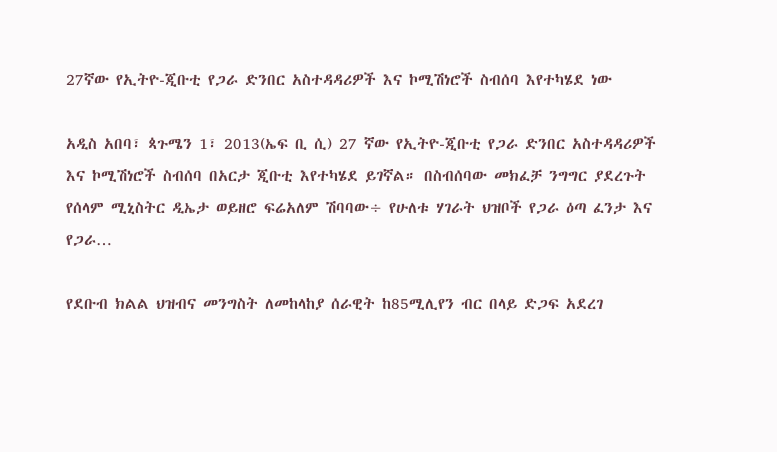27ኛው የኢትዮ-ጂቡቲ የጋራ ድንበር አስተዳዳሪዎች እና ኮሚሽነሮች ስብሰባ እየተካሄደ ነው

አዲስ አበባ፣ ጳጉሜን 1፣ 2013(ኤፍ ቢ ሲ) 27 ኛው የኢትዮ-ጂቡቲ የጋራ ድንበር አስተዳዳሪዎች እና ኮሚሽነሮች ስብሰባ በአርታ ጂቡቲ እየተካሄደ ይገኛል። በስብሰባው መክፈቻ ንግግር ያደረጉት የሰላም ሚኒስትር ዲኤታ ወይዘሮ ፍሬአለም ሽባባው÷ የሁለቱ ሃገራት ህዝቦች የጋራ ዕጣ ፈንታ እና የጋራ…

የደቡብ ክልል ህዝብና መንግስት ለመከላከያ ሰራዊት ከ85ሚሊየን ብር በላይ ድጋፍ አደረገ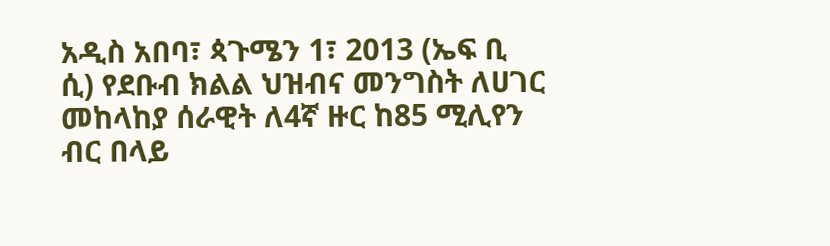አዲስ አበባ፣ ጳጉሜን 1፣ 2013 (ኤፍ ቢ ሲ) የደቡብ ክልል ህዝብና መንግስት ለሀገር መከላከያ ሰራዊት ለ4ኛ ዙር ከ85 ሚሊየን ብር በላይ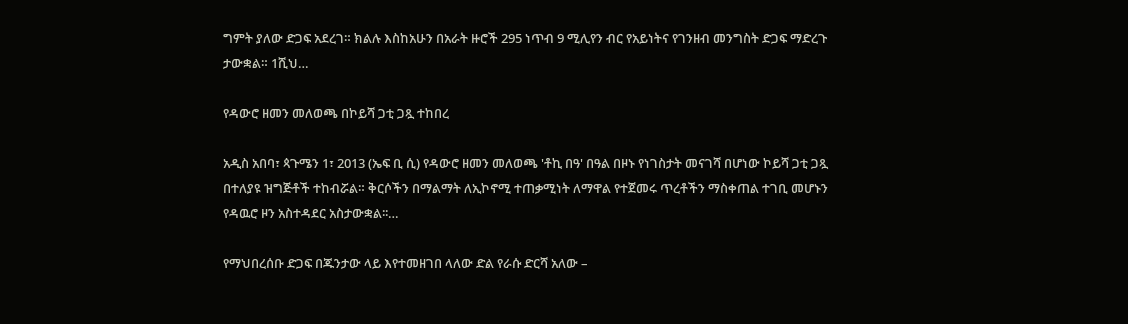ግምት ያለው ድጋፍ አደረገ። ክልሉ እስከአሁን በአራት ዙሮች 295 ነጥብ 9 ሚሊየን ብር የአይነትና የገንዘብ መንግስት ድጋፍ ማድረጉ ታውቋል። 1ሺህ…

የዳውሮ ዘመን መለወጫ በኮይሻ ጋቲ ጋጿ ተከበረ

አዲስ አበባ፣ ጳጉሜን 1፣ 2013 (ኤፍ ቢ ሲ) የዳውሮ ዘመን መለወጫ 'ቶኪ በዓ' በዓል በዞኑ የነገስታት መናገሻ በሆነው ኮይሻ ጋቲ ጋጿ በተለያዩ ዝግጅቶች ተከብሯል። ቅርሶችን በማልማት ለኢኮኖሚ ተጠቃሚነት ለማዋል የተጀመሩ ጥረቶችን ማስቀጠል ተገቢ መሆኑን የዳዉሮ ዞን አስተዳደር አስታውቋል፡፡…

የማህበረሰቡ ድጋፍ በጁንታው ላይ እየተመዘገበ ላለው ድል የራሱ ድርሻ አለው –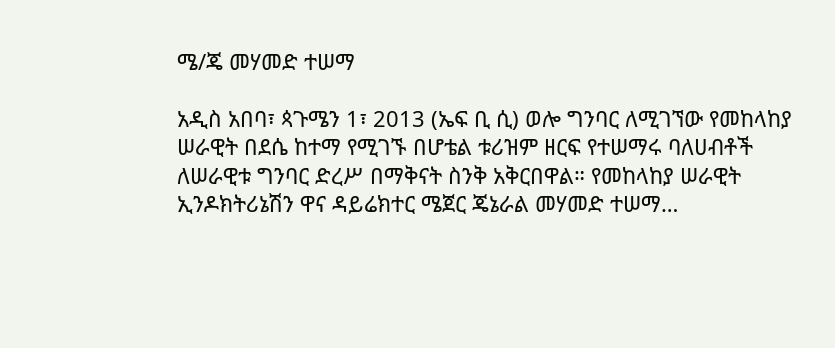ሜ/ጄ መሃመድ ተሠማ

አዲስ አበባ፣ ጳጉሜን 1፣ 2013 (ኤፍ ቢ ሲ) ወሎ ግንባር ለሚገኘው የመከላከያ ሠራዊት በደሴ ከተማ የሚገኙ በሆቴል ቱሪዝም ዘርፍ የተሠማሩ ባለሀብቶች ለሠራዊቱ ግንባር ድረሥ በማቅናት ስንቅ አቅርበዋል። የመከላከያ ሠራዊት ኢንዶክትሪኔሽን ዋና ዳይሬክተር ሜጀር ጄኔራል መሃመድ ተሠማ…